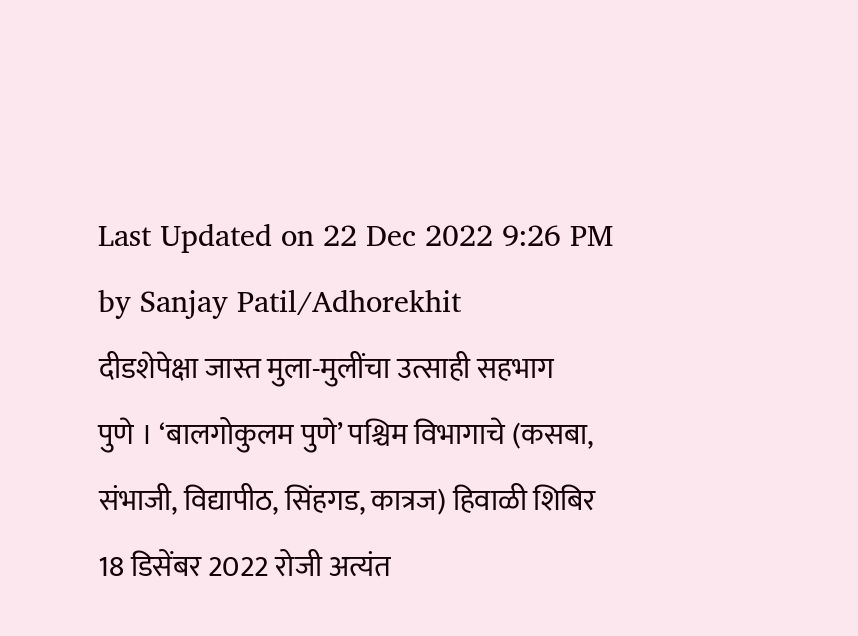Last Updated on 22 Dec 2022 9:26 PM by Sanjay Patil/Adhorekhit
दीडशेपेक्षा जास्त मुला-मुलींचा उत्साही सहभाग
पुणे । ‘बालगोकुलम पुणे’ पश्चिम विभागाचे (कसबा, संभाजी, विद्यापीठ, सिंहगड, कात्रज) हिवाळी शिबिर 18 डिसेंबर 2022 रोजी अत्यंत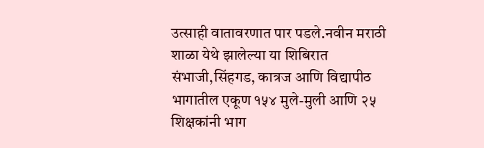उत्साही वातावरणात पार पडले.नवीन मराठी शाळा येथे झालेल्या या शिबिरात संभाजी,सिंहगड, कात्रज आणि विद्यापीठ भागातील एकूण १५४ मुले-मुली आणि २५ शिक्षकांनी भाग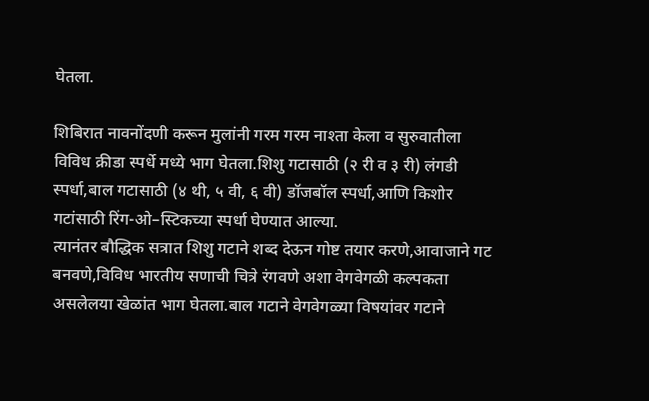घेतला.

शिबिरात नावनोंदणी करून मुलांनी गरम गरम नाश्ता केला व सुरुवातीला विविध क्रीडा स्पर्धे मध्ये भाग घेतला.शिशु गटासाठी (२ री व ३ री) लंगडी स्पर्धा,बाल गटासाठी (४ थी, ५ वी, ६ वी) डॉजबॉल स्पर्धा,आणि किशोर गटांसाठी रिंग-ओ–स्टिकच्या स्पर्धा घेण्यात आल्या.
त्यानंतर बौद्धिक सत्रात शिशु गटाने शब्द देऊन गोष्ट तयार करणे,आवाजाने गट बनवणे,विविध भारतीय सणाची चित्रे रंगवणे अशा वेगवेगळी कल्पकता असलेलया खेळांत भाग घेतला.बाल गटाने वेगवेगळ्या विषयांवर गटाने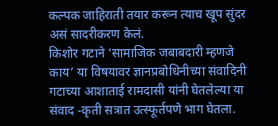कल्पक जाहिराती तयार करून त्याच खूप सुंदर असं सादरीकरण केलं.
किशोर गटाने ‘सामाजिक जबाबदारी म्हणजे काय’ या विषयावर ज्ञानप्रबोधिनीच्या संवादिनी गटाच्या आशाताई रामदासी यांनी घेतलेल्या या संवाद -कृती सत्रात उत्स्फूर्तपणे भाग घेतला.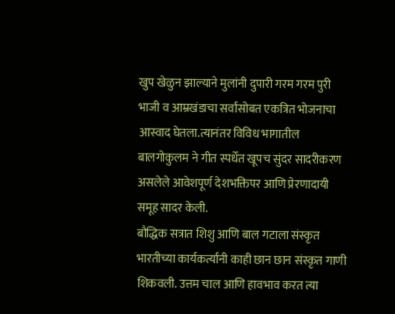खुप खेळुन झाल्याने मुलांनी दुपारी गरम गरम पुरी भाजी व आम्रखंडाचा सर्वांसोबत एकत्रित भोजनाचा आस्वाद घेतला.त्यानंतर विविध भागातील बालगोकुलम ने गीत स्पर्धेत खूपच सुंदर सादरीकरण असलेले आवेशपूर्ण देशभक्तिपर आणि प्रेरणादायी समूह सादर केली.
बौद्धिक सत्रात शिशु आणि बाल गटाला संस्कृत भारतीच्या कार्यकर्त्यांनी काही छान छान संस्कृत गाणी शिकवली. उत्तम चाल आणि हावभाव करत त्या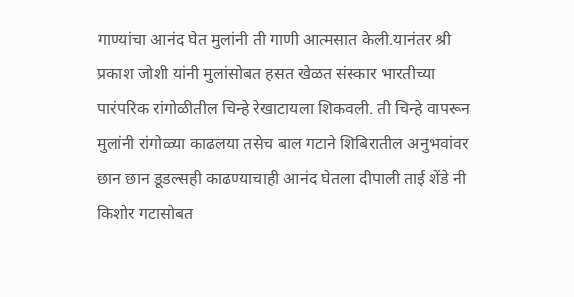गाण्यांचा आनंद घेत मुलांनी ती गाणी आत्मसात केली.यानंतर श्री प्रकाश जोशी यांनी मुलांसोबत हसत खेळत संस्कार भारतीच्या पारंपरिक रांगोळीतील चिन्हे रेखाटायला शिकवली. ती चिन्हे वापरून मुलांनी रांगोळ्या काढलया तसेच बाल गटाने शिबिरातील अनुभवांवर छान छान डूडल्सही काढण्याचाही आनंद घेतला दीपाली ताई शेंडे नी किशोर गटासोबत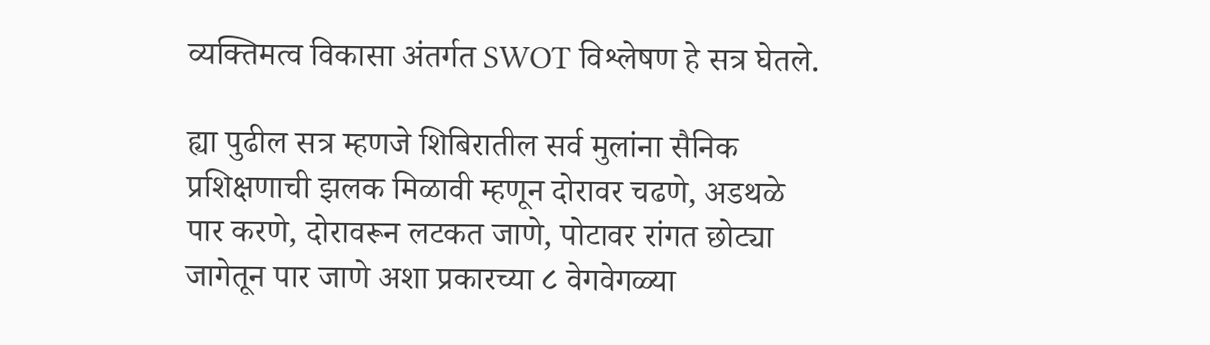व्यक्तिमत्व विकासा अंतर्गत SWOT विश्लेषण हे सत्र घेतले.

ह्या पुढील सत्र म्हणजे शिबिरातील सर्व मुलांना सैनिक प्रशिक्षणाची झलक मिळावी म्हणून दोरावर चढणे, अडथळे पार करणे, दोरावरून लटकत जाणे, पोटावर रांगत छोट्या जागेतून पार जाणे अशा प्रकारच्या ८ वेगवेगळ्या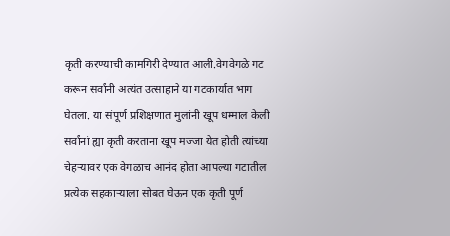कृती करण्याची कामगिरी देण्यात आली.वेगवेगळे गट करून सर्वांनी अत्यंत उत्साहाने या गटकार्यात भाग घेतला. या संपूर्ण प्रशिक्षणात मुलांनी खूप धम्माल केली सर्वांनां ह्या कृती करताना खूप मज्जा येत होती त्यांच्या चेहऱ्यावर एक वेगळाच आनंद होता आपल्या गटातील प्रत्येक सहकाऱ्याला सोबत घेऊन एक कृती पूर्ण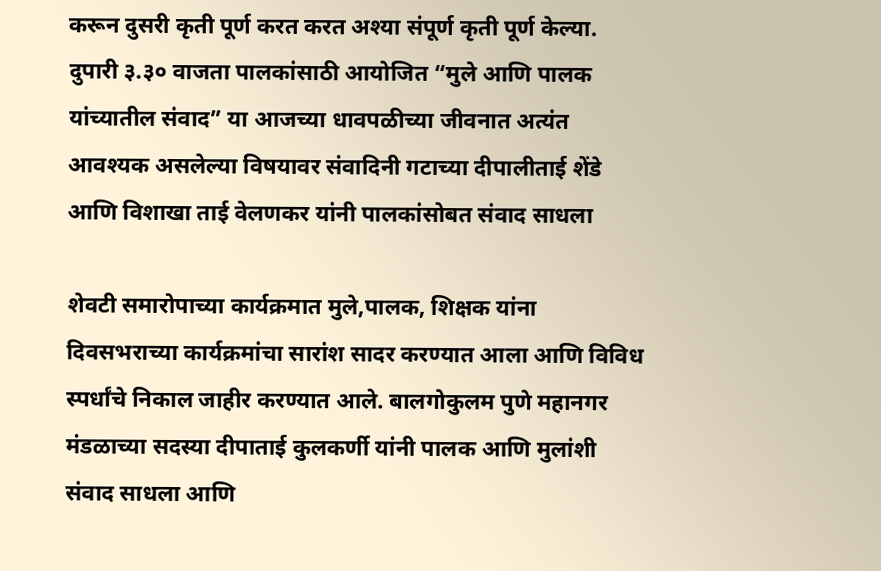करून दुसरी कृती पूर्ण करत करत अश्या संपूर्ण कृती पूर्ण केल्या.
दुपारी ३.३० वाजता पालकांसाठी आयोजित “मुले आणि पालक यांच्यातील संवाद” या आजच्या धावपळीच्या जीवनात अत्यंत आवश्यक असलेल्या विषयावर संवादिनी गटाच्या दीपालीताई शेंडे आणि विशाखा ताई वेलणकर यांनी पालकांसोबत संवाद साधला

शेवटी समारोपाच्या कार्यक्रमात मुले,पालक, शिक्षक यांना दिवसभराच्या कार्यक्रमांचा सारांश सादर करण्यात आला आणि विविध स्पर्धांचे निकाल जाहीर करण्यात आले. बालगोकुलम पुणे महानगर मंडळाच्या सदस्या दीपाताई कुलकर्णी यांनी पालक आणि मुलांशी संवाद साधला आणि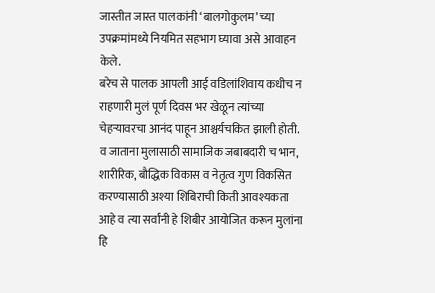जास्तीत जास्त पालकांनी ‘बालगोकुलम’ च्या उपक्रमांमध्ये नियमित सहभाग घ्यावा असे आवाहन केले.
बरेच से पालक आपली आई वडिलांशिवाय कधीच न राहणारी मुलं पूर्ण दिवस भर खेळून त्यांच्या चेहऱ्यावरचा आनंद पाहून आश्चर्यचकित झाली होती. व जाताना मुलासाठी सामाजिक जबाबदारी च भान, शारीरिक, बौद्धिक विकास व नेतृत्व गुण विकसित करण्यासाठी अश्या शिबिराची किती आवश्यकता आहे व त्या सर्वांनी हे शिबीर आयोजित करून मुलांना हि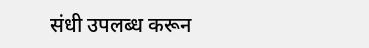संधी उपलब्ध करून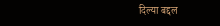दिल्या बद्दल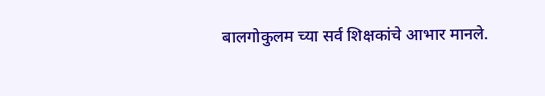बालगोकुलम च्या सर्व शिक्षकांचे आभार मानले.